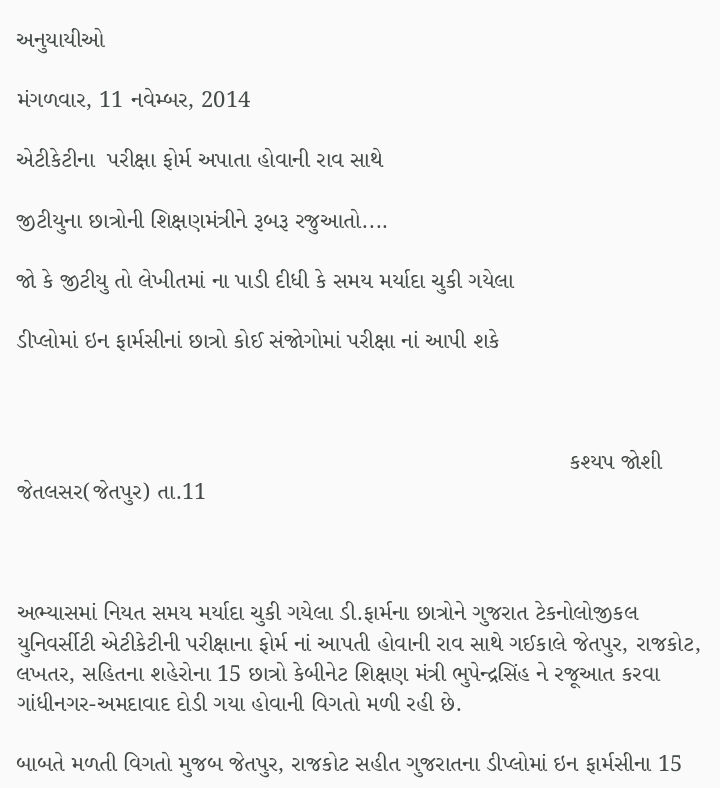અનુયાયીઓ

મંગળવાર, 11 નવેમ્બર, 2014

એટીકેટીના  પરીક્ષા ફોર્મ અપાતા હોવાની રાવ સાથે

જીટીયુના છાત્રોની શિક્ષણમંત્રીને રૂબરૂ રજુઆતો....

જો કે જીટીયુ તો લેખીતમાં ના પાડી દીધી કે સમય મર્યાદા ચુકી ગયેલા

ડીપ્લોમાં ઇન ફાર્મસીનાં છાત્રો કોઈ સંજોગોમાં પરીક્ષા નાં આપી શકે



                                                                                    કશ્યપ જોશી જેતલસર(જેતપુર) તા.11



અભ્યાસમાં નિયત સમય મર્યાદા ચુકી ગયેલા ડી.ફાર્મના છાત્રોને ગુજરાત ટેકનોલોજીકલ યુનિવર્સીટી એટીકેટીની પરીક્ષાના ફોર્મ નાં આપતી હોવાની રાવ સાથે ગઈકાલે જેતપુર, રાજકોટ, લખતર, સહિતના શહેરોના 15 છાત્રો કેબીનેટ શિક્ષણ મંત્રી ભુપેન્દ્રસિંહ ને રજૂઆત કરવા ગાંધીનગર-અમદાવાદ દોડી ગયા હોવાની વિગતો મળી રહી છે.

બાબતે મળતી વિગતો મુજબ જેતપુર, રાજકોટ સહીત ગુજરાતના ડીપ્લોમાં ઇન ફાર્મસીના 15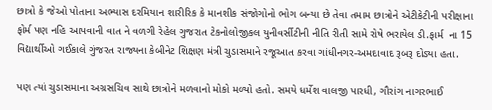છાત્રો કે જેઓ પોતાના અભ્યાસ દરમિયાન શારીરિક કે માનશીક સંજોગોનો ભોગ બન્યા છે તેવા તમામ છાત્રોને એટીકેટીની પરીક્ષાના ફોર્મ પણ નહિ આપવાની વાત ને વળગી રેહેલ ગુજરાત ટેકનોલોજીકલ યુનીવર્સીટીની નીતિ રીતી સામે રોષે ભરાયેલ ડી.ફાર્મ  ના 15 વિદ્યાર્થીઓ ગઈકાલે ગુંજરત રાજ્યના કેબીનેટ શિક્ષણ મંત્રી ચુડાસમાને રજૂઆત કરવા ગાંધીનગર-અમદાવાદ રૂબરૂ દોડ્યા હતા.

પણ ત્યાં ચુડાસમાના અગ્રસચિવ સાથે છાત્રોને મળવાનો મોકો મળ્યો હતો. સમયે ધર્મેશ વાલજી પારધી, ગૌરાંગ નાગરભાઈ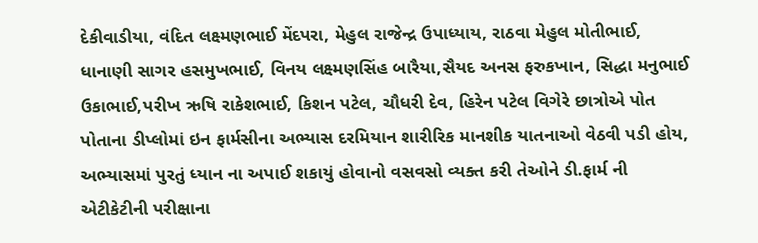દેકીવાડીયા, વંદિત લક્ષ્મણભાઈ મેંદપરા, મેહુલ રાજેન્દ્ર ઉપાધ્યાય, રાઠવા મેહુલ મોતીભાઈ, ધાનાણી સાગર હસમુખભાઈ, વિનય લક્ષ્મણસિંહ બારૈયા,સૈયદ અનસ ફરુકખાન, સિદ્ધા મનુભાઈ ઉકાભાઈ,પરીખ ઋષિ રાકેશભાઈ, કિશન પટેલ, ચૌધરી દેવ, હિરેન પટેલ વિગેરે છાત્રોએ પોત પોતાના ડીપ્લોમાં ઇન ફાર્મસીના અભ્યાસ દરમિયાન શારીરિક માનશીક યાતનાઓ વેઠવી પડી હોય, અભ્યાસમાં પુરતું ધ્યાન ના અપાઈ શકાયું હોવાનો વસવસો વ્યક્ત કરી તેઓને ડી.ફાર્મ ની એટીકેટીની પરીક્ષાના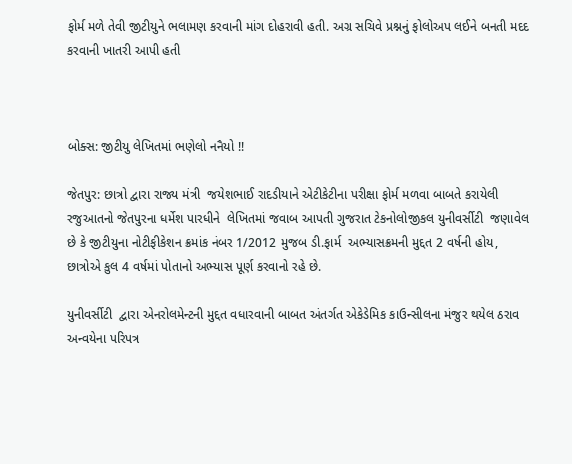ફોર્મ મળે તેવી જીટીયુને ભલામણ કરવાની માંગ દોહરાવી હતી. અગ્ર સચિવે પ્રશ્નનું ફોલોઅપ લઈને બનતી મદદ કરવાની ખાતરી આપી હતી



બોક્સ: જીટીયુ લેખિતમાં ભણેલો નનૈયો !!

જેતપુર: છાત્રો દ્વારા રાજ્ય મંત્રી  જયેશભાઈ રાદડીયાને એટીકેટીના પરીક્ષા ફોર્મ મળવા બાબતે કરાયેલી રજુઆતનો જેતપુરના ધર્મેશ પારધીને  લેખિતમાં જવાબ આપતી ગુજરાત ટેકનોલોજીકલ યુનીવર્સીટી  જણાવેલ છે કે જીટીયુના નોટીફીકેશન ક્રમાંક નંબર 1/2012 મુજબ ડી.ફાર્મ  અભ્યાસક્રમની મુદ્દત 2 વર્ષની હોય, છાત્રોએ કુલ 4 વર્ષમાં પોતાનો અભ્યાસ પૂર્ણ કરવાનો રહે છે.

યુનીવર્સીટી  દ્વારા એનરોલમેન્ટની મુદ્દત વધારવાની બાબત અંતર્ગત એકેડેમિક કાઉન્સીલના મંજુર થયેલ ઠરાવ અન્વયેના પરિપત્ર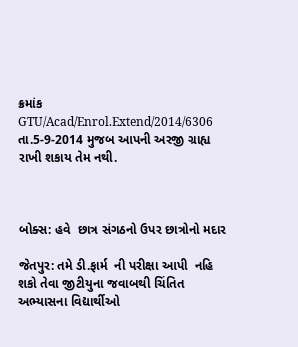ક્રમાંક  GTU/Acad/Enrol.Extend/2014/6306  તા.5-9-2014 મુજબ આપની અરજી ગ્રાહ્ય રાખી શકાય તેમ નથી.



બોક્સ: હવે  છાત્ર સંગઠનો ઉપર છાત્રોનો મદાર

જેતપુર: તમે ડી.ફાર્મ  ની પરીક્ષા આપી  નહિ શકો તેવા જીટીયુના જવાબથી ચિંતિત અભ્યાસના વિદ્યાર્થીઓ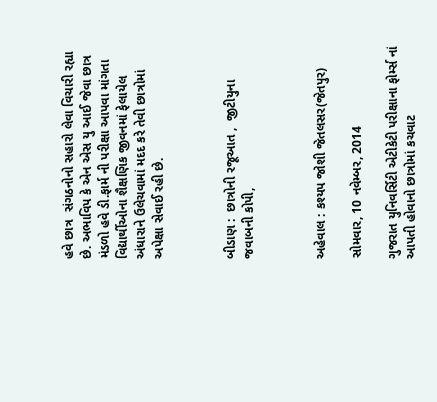હવે છાત્ર  સંગઠનોનો સહારો લેવા વિચારી રહ્યા છે. અભાવિપ કે એન એસ યુ આઈ જેવા છાત્ર  મંડળો હવે ડી.ફાર્મ ની પરીક્ષા આપવા માંગતા વિદ્યાર્થીઓના શૈક્ષણિક જીવનમાં ફેલાયેલ અંધારાને ઉલેચવામાં મદદ કરે તેવી છાત્રોમાં અપેક્ષા સેવાઈ રહી છે.



બીડાણ :  છાત્રોની રજૂઆત ,  જીટીયુના જવાબની કોપી,



અહેવાલ : કશ્યપ જોશી જેતલસર(જેતપુર)

સોમવાર, 10 નવેમ્બર, 2014

ગુજરાત યુનિવર્સિટી એટીકેટી પરીક્ષાના ફોર્મ્સ નાં આપતી હોવાનો છાત્રોમાં કચવાટ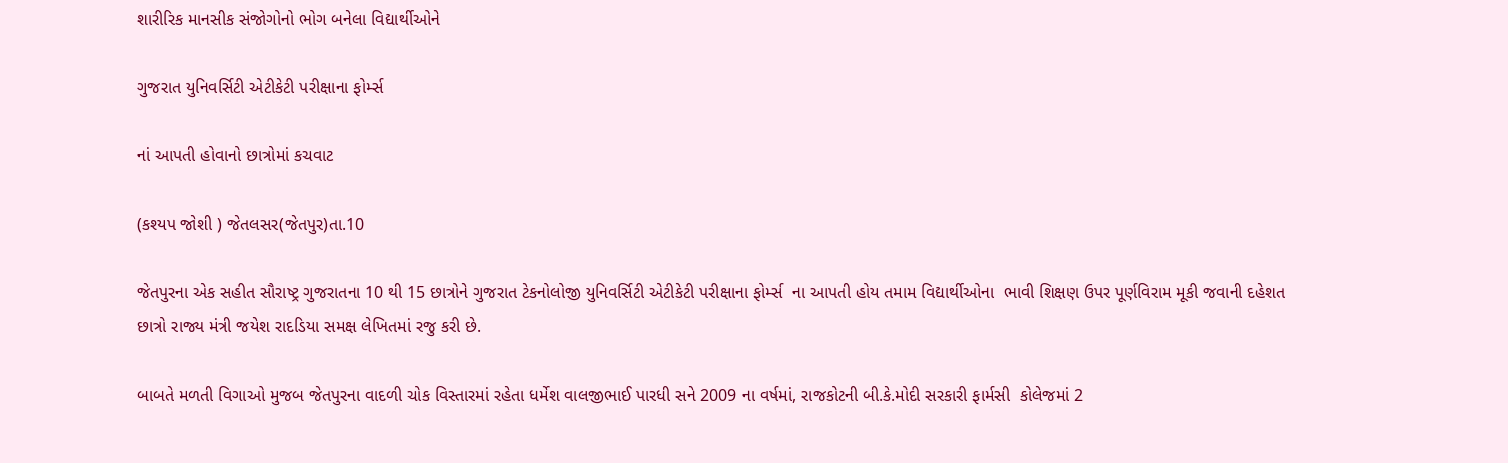શારીરિક માનસીક સંજોગોનો ભોગ બનેલા વિદ્યાર્થીઓને

ગુજરાત યુનિવર્સિટી એટીકેટી પરીક્ષાના ફોર્મ્સ

નાં આપતી હોવાનો છાત્રોમાં કચવાટ

(કશ્યપ જોશી ) જેતલસર(જેતપુર)તા.10

જેતપુરના એક સહીત સૌરાષ્ટ્ર ગુજરાતના 10 થી 15 છાત્રોને ગુજરાત ટેકનોલોજી યુનિવર્સિટી એટીકેટી પરીક્ષાના ફોર્મ્સ  ના આપતી હોય તમામ વિદ્યાર્થીઓના  ભાવી શિક્ષણ ઉપર પૂર્ણવિરામ મૂકી જવાની દહેશત છાત્રો રાજ્ય મંત્રી જયેશ રાદડિયા સમક્ષ લેખિતમાં રજુ કરી છે.

બાબતે મળતી વિગાઓ મુજબ જેતપુરના વાદળી ચોક વિસ્તારમાં રહેતા ધર્મેશ વાલજીભાઈ પારધી સને 2009 ના વર્ષમાં, રાજકોટની બી.કે.મોદી સરકારી ફાર્મસી  કોલેજમાં 2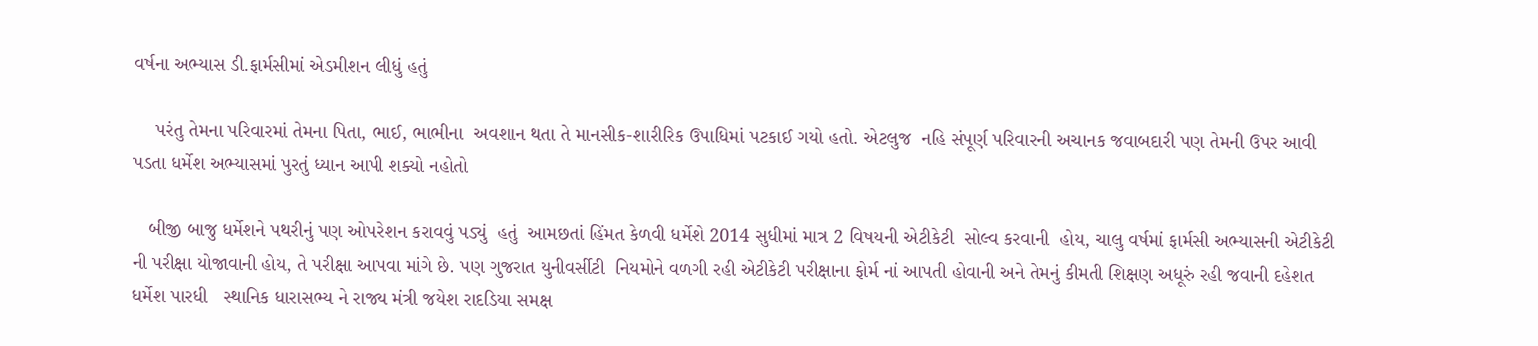વર્ષના અભ્યાસ ડી.ફાર્મસીમાં એડમીશન લીધું હતું

    પરંતુ તેમના પરિવારમાં તેમના પિતા, ભાઈ, ભાભીના  અવશાન થતા તે માનસીક-શારીરિક ઉપાધિમાં પટકાઈ ગયો હતો. એટલુજ  નહિ સંપૂર્ણ પરિવારની અચાનક જવાબદારી પણ તેમની ઉપર આવી પડતા ધર્મેશ અભ્યાસમાં પુરતું ધ્યાન આપી શક્યો નહોતો

   બીજી બાજુ ધર્મેશને પથરીનું પણ ઓપરેશન કરાવવું પડ્યું  હતું  આમછતાં હિંમત કેળવી ધર્મેશે 2014 સુધીમાં માત્ર 2 વિષયની એટીકેટી  સોલ્વ કરવાની  હોય, ચાલુ વર્ષમાં ફાર્મસી અભ્યાસની એટીકેટી ની પરીક્ષા યોજાવાની હોય, તે પરીક્ષા આપવા માંગે છે. પણ ગુજરાત યુનીવર્સીટી  નિયમોને વળગી રહી એટીકેટી પરીક્ષાના ફોર્મ નાં આપતી હોવાની અને તેમનું કીમતી શિક્ષણ અધૂરું રહી જવાની દહેશત ધર્મેશ પારધી   સ્થાનિક ધારાસભ્ય ને રાજ્ય મંત્રી જયેશ રાદડિયા સમક્ષ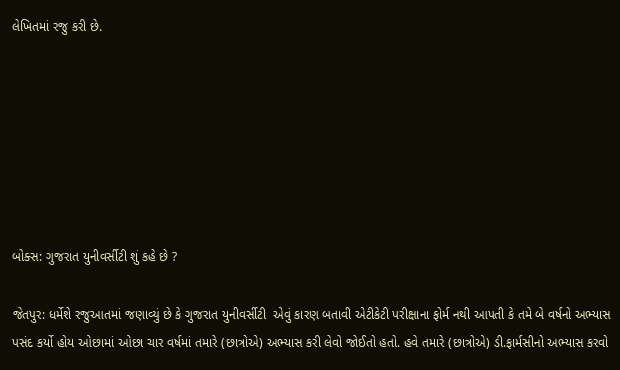લેખિતમાં રજુ કરી છે.







બોક્સ: ગુજરાત યુનીવર્સીટી શું કહે છે ?

જેતપુર: ધર્મેશે રજુઆતમાં જણાવ્યું છે કે ગુજરાત યુનીવર્સીટી  એવું કારણ બતાવી એટીકેટી પરીક્ષાના ફોર્મ નથી આપતી કે તમે બે વર્ષનો અભ્યાસ પસંદ કર્યો હોય ઓછામાં ઓછા ચાર વર્ષમાં તમારે (છાત્રોએ) અભ્યાસ કરી લેવો જોઈતો હતો. હવે તમારે (છાત્રોએ) ડી.ફાર્મસીનો અભ્યાસ કરવો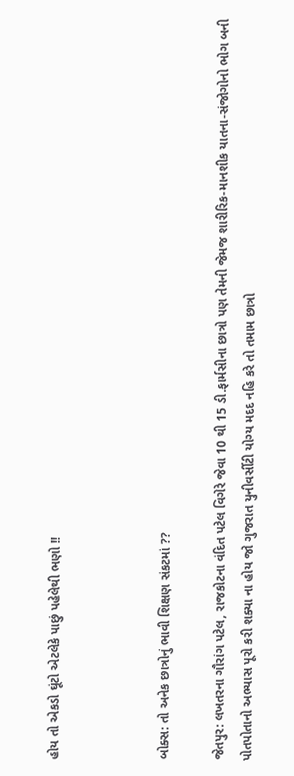હોય તો એકડો ઘૂંટો એટલેકે પાછું પહેલેથી ભણો !!



બોક્સ: તો અનેક છાત્રોનું ભાવી શિક્ષણ સંકટમાં ??

જેતપુર: લખતરના ગૌરાંગ પટેલ, રાજકોટના વંદિત પટેલ વિગેરે જેવા 10 થી 15 ડી.ફાર્મસીના છાત્રો પણ તેમની જેમજ શારીરિક-માનશીક યાતના-સંજોગોનો ભોગ બની પોતપોતાનો અભ્યાસ પૂરો કરી શક્યા ના હોય જો ગુજરાત યુનીવર્સીટી યોગ્ય મદદ નહિ કરે તો તમામ છાત્રો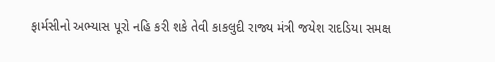ફાર્મસીનો અભ્યાસ પૂરો નહિ કરી શકે તેવી કાકલુદી રાજ્ય મંત્રી જયેશ રાદડિયા સમક્ષ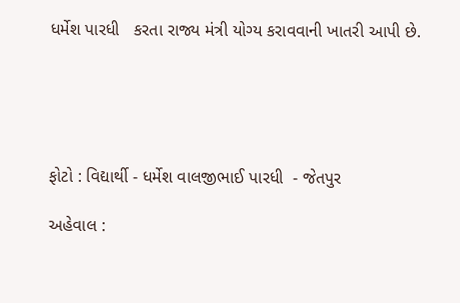ધર્મેશ પારધી   કરતા રાજ્ય મંત્રી યોગ્ય કરાવવાની ખાતરી આપી છે.





ફોટો : વિદ્યાર્થી - ધર્મેશ વાલજીભાઈ પારધી  - જેતપુર

અહેવાલ :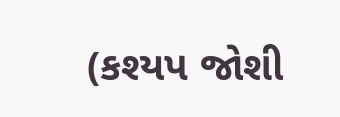(કશ્યપ જોશી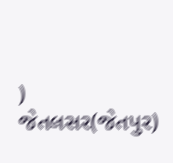) જેતલસર(જેતપુર)